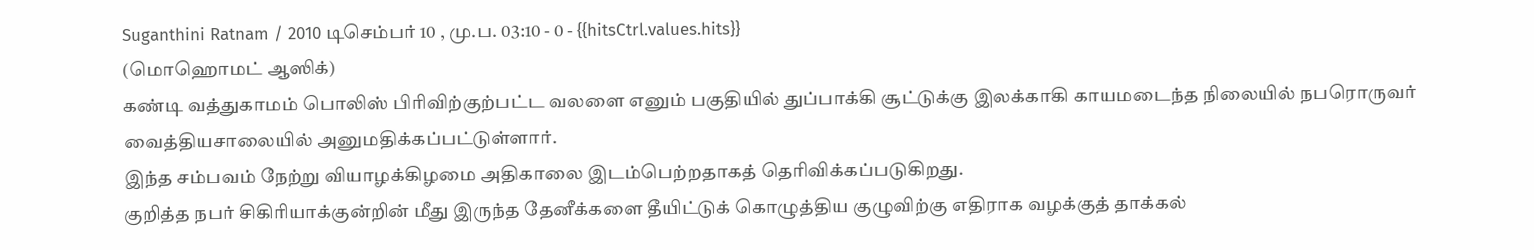Suganthini Ratnam / 2010 டிசெம்பர் 10 , மு.ப. 03:10 - 0 - {{hitsCtrl.values.hits}}
(மொஹொமட் ஆஸிக்)
கண்டி வத்துகாமம் பொலிஸ் பிரிவிற்குற்பட்ட வலளை எனும் பகுதியில் துப்பாக்கி சூட்டுக்கு இலக்காகி காயமடைந்த நிலையில் நபரொருவர் வைத்தியசாலையில் அனுமதிக்கப்பட்டுள்ளார்.
இந்த சம்பவம் நேற்று வியாழக்கிழமை அதிகாலை இடம்பெற்றதாகத் தெரிவிக்கப்படுகிறது.
குறித்த நபர் சிகிரியாக்குன்றின் மீது இருந்த தேனீக்களை தீயிட்டுக் கொழுத்திய குழுவிற்கு எதிராக வழக்குத் தாக்கல்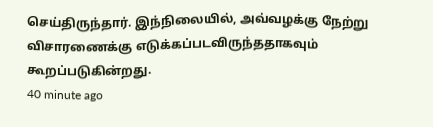செய்திருந்தார். இந்நிலையில், அவ்வழக்கு நேற்று விசாரணைக்கு எடுக்கப்படவிருந்ததாகவும் கூறப்படுகின்றது.
40 minute ago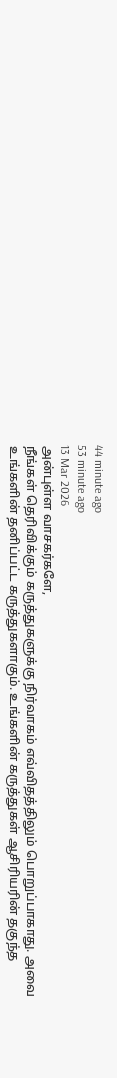44 minute ago
53 minute ago
13 Mar 2026
அன்புள்ள வாசகர்களே,
நீங்கள் தெரிவிக்கும் கருத்துகளுக்கு நிர்வாகம் எவ்விதத்திலும் பொறுப்பாகாது. அவை உங்களின் தனிப்பட்ட கருத்துகளாகும். உங்களின் கருத்துகள் ஆசிரியரின் தகுந்த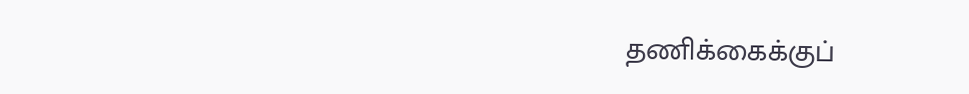தணிக்கைக்குப்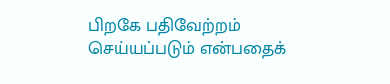பிறகே பதிவேற்றம் செய்யப்படும் என்பதைக்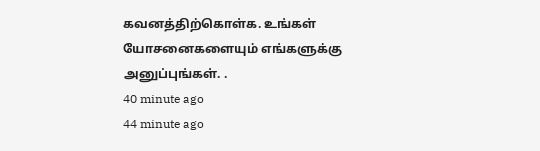கவனத்திற்கொள்க. உங்கள் யோசனைகளையும் எங்களுக்கு அனுப்புங்கள். .
40 minute ago
44 minute ago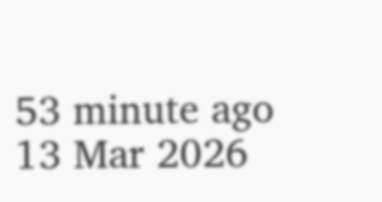53 minute ago
13 Mar 2026